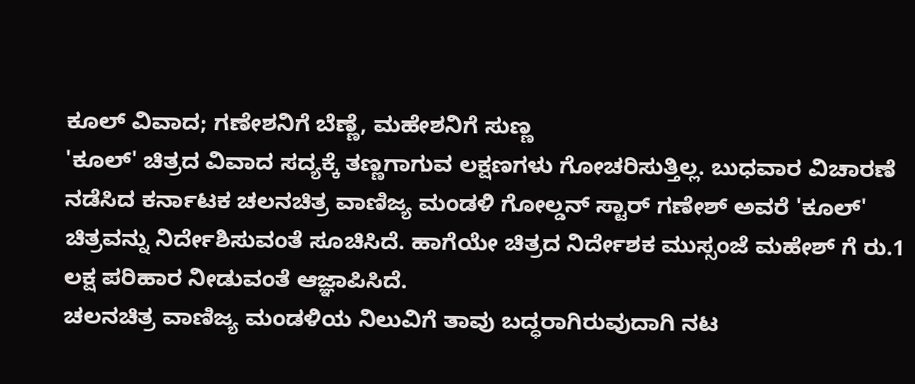ಕೂಲ್ ವಿವಾದ; ಗಣೇಶನಿಗೆ ಬೆಣ್ಣೆ, ಮಹೇಶನಿಗೆ ಸುಣ್ಣ
'ಕೂಲ್' ಚಿತ್ರದ ವಿವಾದ ಸದ್ಯಕ್ಕೆ ತಣ್ಣಗಾಗುವ ಲಕ್ಷಣಗಳು ಗೋಚರಿಸುತ್ತಿಲ್ಲ. ಬುಧವಾರ ವಿಚಾರಣೆ ನಡೆಸಿದ ಕರ್ನಾಟಕ ಚಲನಚಿತ್ರ ವಾಣಿಜ್ಯ ಮಂಡಳಿ ಗೋಲ್ಡನ್ ಸ್ಟಾರ್ ಗಣೇಶ್ ಅವರೆ 'ಕೂಲ್' ಚಿತ್ರವನ್ನು ನಿರ್ದೇಶಿಸುವಂತೆ ಸೂಚಿಸಿದೆ. ಹಾಗೆಯೇ ಚಿತ್ರದ ನಿರ್ದೇಶಕ ಮುಸ್ಸಂಜೆ ಮಹೇಶ್ ಗೆ ರು.1 ಲಕ್ಷ ಪರಿಹಾರ ನೀಡುವಂತೆ ಆಜ್ಞಾಪಿಸಿದೆ.
ಚಲನಚಿತ್ರ ವಾಣಿಜ್ಯ ಮಂಡಳಿಯ ನಿಲುವಿಗೆ ತಾವು ಬದ್ಧರಾಗಿರುವುದಾಗಿ ನಟ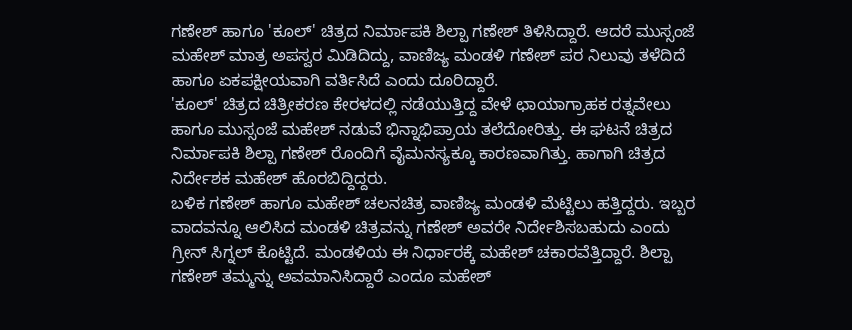ಗಣೇಶ್ ಹಾಗೂ 'ಕೂಲ್' ಚಿತ್ರದ ನಿರ್ಮಾಪಕಿ ಶಿಲ್ಪಾ ಗಣೇಶ್ ತಿಳಿಸಿದ್ದಾರೆ. ಆದರೆ ಮುಸ್ಸಂಜೆ ಮಹೇಶ್ ಮಾತ್ರ ಅಪಸ್ವರ ಮಿಡಿದಿದ್ದು, ವಾಣಿಜ್ಯ ಮಂಡಳಿ ಗಣೇಶ್ ಪರ ನಿಲುವು ತಳೆದಿದೆ ಹಾಗೂ ಏಕಪಕ್ಷೀಯವಾಗಿ ವರ್ತಿಸಿದೆ ಎಂದು ದೂರಿದ್ದಾರೆ.
'ಕೂಲ್' ಚಿತ್ರದ ಚಿತ್ರೀಕರಣ ಕೇರಳದಲ್ಲಿ ನಡೆಯುತ್ತಿದ್ದ ವೇಳೆ ಛಾಯಾಗ್ರಾಹಕ ರತ್ನವೇಲು ಹಾಗೂ ಮುಸ್ಸಂಜೆ ಮಹೇಶ್ ನಡುವೆ ಭಿನ್ನಾಭಿಪ್ರಾಯ ತಲೆದೋರಿತ್ತು. ಈ ಘಟನೆ ಚಿತ್ರದ ನಿರ್ಮಾಪಕಿ ಶಿಲ್ಪಾ ಗಣೇಶ್ ರೊಂದಿಗೆ ವೈಮನಸ್ಯಕ್ಕೂ ಕಾರಣವಾಗಿತ್ತು. ಹಾಗಾಗಿ ಚಿತ್ರದ ನಿರ್ದೇಶಕ ಮಹೇಶ್ ಹೊರಬಿದ್ದಿದ್ದರು.
ಬಳಿಕ ಗಣೇಶ್ ಹಾಗೂ ಮಹೇಶ್ ಚಲನಚಿತ್ರ ವಾಣಿಜ್ಯ ಮಂಡಳಿ ಮೆಟ್ಟಿಲು ಹತ್ತಿದ್ದರು. ಇಬ್ಬರ ವಾದವನ್ನೂ ಆಲಿಸಿದ ಮಂಡಳಿ ಚಿತ್ರವನ್ನು ಗಣೇಶ್ ಅವರೇ ನಿರ್ದೇಶಿಸಬಹುದು ಎಂದು ಗ್ರೀನ್ ಸಿಗ್ನಲ್ ಕೊಟ್ಟಿದೆ. ಮಂಡಳಿಯ ಈ ನಿರ್ಧಾರಕ್ಕೆ ಮಹೇಶ್ ಚಕಾರವೆತ್ತಿದ್ದಾರೆ. ಶಿಲ್ಪಾ ಗಣೇಶ್ ತಮ್ಮನ್ನು ಅವಮಾನಿಸಿದ್ದಾರೆ ಎಂದೂ ಮಹೇಶ್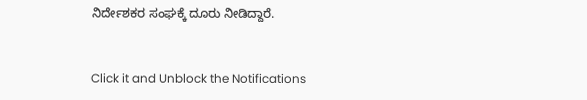ನಿರ್ದೇಶಕರ ಸಂಘಕ್ಕೆ ದೂರು ನೀಡಿದ್ದಾರೆ.


Click it and Unblock the Notifications